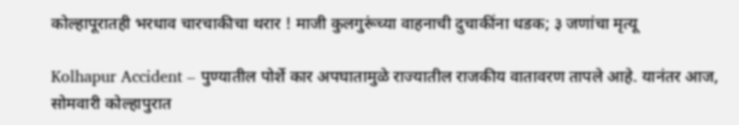कोल्हापूरातही भरधाव चारचाकीचा थरार ! माजी कुलगुरूंच्या वाहनाची दुचाकींना धडक; ३ जणांचा मृत्यू

Kolhapur Accident – पुण्यातील पोर्शे कार अपघातामुळे राज्यातील राजकीय वातावरण तापले आहे. यानंतर आज, सोमवारी कोल्हापुरात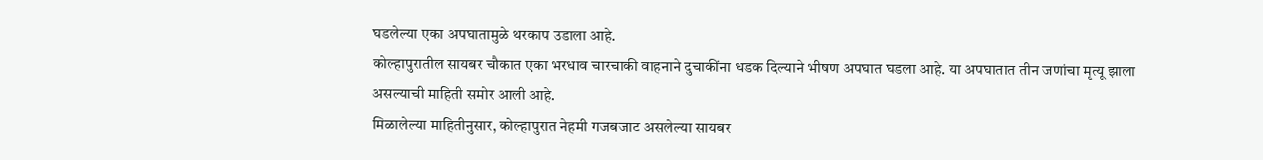घडलेल्या एका अपघातामुळे थरकाप उडाला आहे.
कोल्हापुरातील सायबर चौकात एका भरधाव चारचाकी वाहनाने दुचाकींना धडक दिल्याने भीषण अपघात घडला आहे. या अपघातात तीन जणांचा मृत्यू झाला असल्याची माहिती समोर आली आहे.
मिळालेल्या माहितीनुसार, कोल्हापुरात नेहमी गजबजाट असलेल्या सायबर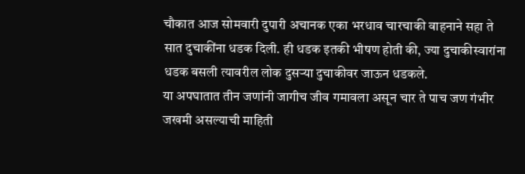चौकात आज सोमवारी दुपारी अचानक एका भरधाव चारचाकी वाहनाने सहा ते सात दुचाकींना धडक दिली. ही धडक इतकी भीषण होती की, ज्या दुचाकीस्वारांना धडक बसली त्यावरील लोक दुसऱ्या दुचाकीवर जाऊन धडकले.
या अपघातात तीन जणांनी जागीच जीव गमावला असून चार ते पाच जण गंभीर जखमी असल्याची माहिती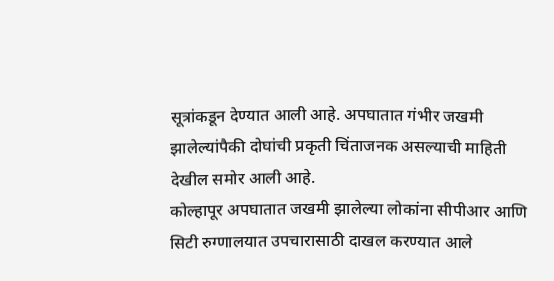सूत्रांकडून देण्यात आली आहे. अपघातात गंभीर जखमी झालेल्यांपैकी दोघांची प्रकृती चिंताजनक असल्याची माहिती देखील समोर आली आहे.
कोल्हापूर अपघातात जखमी झालेल्या लोकांना सीपीआर आणि सिटी रुग्णालयात उपचारासाठी दाखल करण्यात आले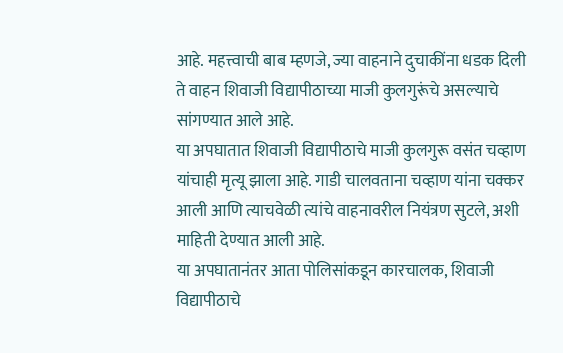आहे. महत्त्वाची बाब म्हणजे, ज्या वाहनाने दुचाकींना धडक दिली ते वाहन शिवाजी विद्यापीठाच्या माजी कुलगुरूंचे असल्याचे सांगण्यात आले आहे.
या अपघातात शिवाजी विद्यापीठाचे माजी कुलगुरू वसंत चव्हाण यांचाही मृत्यू झाला आहे. गाडी चालवताना चव्हाण यांना चक्कर आली आणि त्याचवेळी त्यांचे वाहनावरील नियंत्रण सुटले, अशी माहिती देण्यात आली आहे.
या अपघातानंतर आता पोलिसांकडून कारचालक, शिवाजी विद्यापीठाचे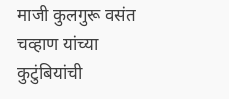माजी कुलगुरू वसंत चव्हाण यांच्या कुटुंबियांची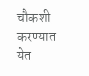चौकशी करण्यात येत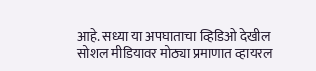आहे. सध्या या अपघाताचा व्हिडिओ देखील सोशल मीडियावर मोठ्या प्रमाणात व्हायरल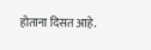होताना दिसत आहे.